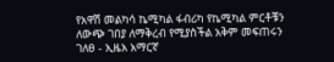የአዋሽ መልካሳ ኬሚካል ፋብሪካ የኬሚካል ምርቶቹን ለውጭ ገበያ ለማቅረብ የሚያስችል አቅም መፍጠሩን ገለፀ - ኢዜአ አማርኛ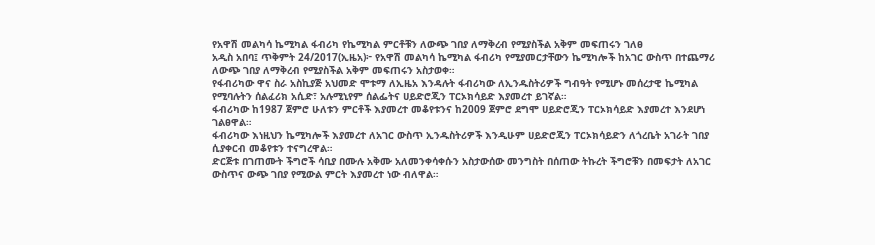የአዋሽ መልካሳ ኬሚካል ፋብሪካ የኬሚካል ምርቶቹን ለውጭ ገበያ ለማቅረብ የሚያስችል አቅም መፍጠሩን ገለፀ
አዲስ አበባ፤ ጥቅምት 24/2017(ኢዜአ)፦ የአዋሽ መልካሳ ኬሚካል ፋብሪካ የሚያመርታቸውን ኬሚካሎች ከአገር ውስጥ በተጨማሪ ለውጭ ገበያ ለማቅረብ የሚያስችል አቅም መፍጠሩን አስታወቀ።
የፋብሪካው ዋና ስራ አስኪያጅ አህመድ ሞቱማ ለኢዜአ እንዳሉት ፋብሪካው ለኢንዱስትሪዎች ግብዓት የሚሆኑ መሰረታዊ ኬሚካል የሚባሉትን ሰልፈሪክ አሲድ፣ አሉሚኒየም ሰልፌትና ሀይድሮጂን ፐርኦክሳይድ እያመረተ ይገኛል።
ፋብሪካው ከ1987 ጀምሮ ሁለቱን ምርቶች እያመረተ መቆየቱንና ከ2009 ጀምሮ ደግሞ ሀይድሮጂን ፐርኦክሳይድ እያመረተ እንደሆነ ገልፀዋል።
ፋብሪካው እነዚህን ኬሚካሎች እያመረተ ለአገር ውስጥ ኢንዱስትሪዎች እንዲሁም ሀይድሮጂን ፐርኦክሳይድን ለጎረቤት አገራት ገበያ ሲያቀርብ መቆየቱን ተናግረዋል።
ድርጅቱ በገጠሙት ችግሮች ሳቢያ በሙሉ አቅሙ አለመንቀሳቀሱን አስታውሰው መንግስት በሰጠው ትኩረት ችግሮቹን በመፍታት ለአገር ውስጥና ውጭ ገበያ የሚውል ምርት እያመረተ ነው ብለዋል።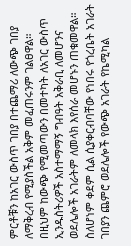ምርቶቹን ከአገር ውስጥ ገበያ በተጨማሪ ለውጭ ገበያ ለማቅረብ የሚያስችል አቅም መፈጠሩንም ገልፀዋል።
በዚህም ከውጭ የሚመጣውን በመተካት ለአገር ውስጥ ኢንዱስትሪዎች አስተማማኝ ግብዓት አቅራቢ ለመሆንና ወደሌሎች አገራትም ለመላክ እየሰራ መሆኑን ጠቁመዋል።
ስለሆነም ቀደም ሲል ሲያቀርብባቸው የነበሩ የጎረቤት አገራት ገበያን ጨምሮ ወደሌሎች የውጭ አገራት የኬሚካል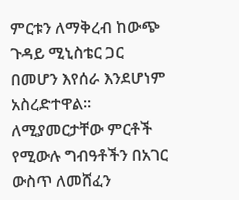ምርቱን ለማቅረብ ከውጭ ጉዳይ ሚኒስቴር ጋር በመሆን እየሰራ እንደሆነም አስረድተዋል።
ለሚያመርታቸው ምርቶች የሚውሉ ግብዓቶችን በአገር ውስጥ ለመሸፈን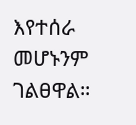እየተሰራ መሆኑንም ገልፀዋል።